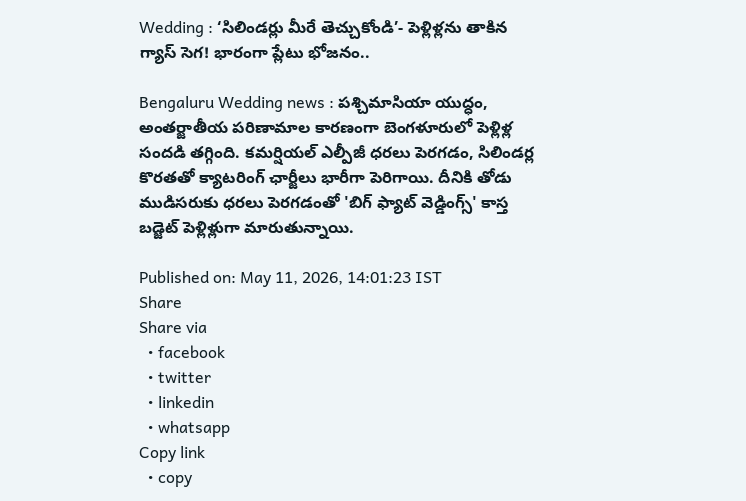Wedding : ‘సిలిండర్లు మీరే తెచ్చుకోండి’- పెళ్లిళ్లను తాకిన గ్యాస్ సెగ! భారంగా ప్లేటు భోజనం..

Bengaluru Wedding news : పశ్చిమాసియా యుద్ధం, అంతర్జాతీయ పరిణామాల కారణంగా బెంగళూరులో పెళ్లిళ్ల సందడి తగ్గింది. కమర్షియల్ ఎల్పీజీ ధరలు పెరగడం, సిలిండర్ల కొరతతో క్యాటరింగ్ ఛార్జీలు భారీగా పెరిగాయి. దీనికి తోడు ముడిసరుకు ధరలు పెరగడంతో 'బిగ్ ఫ్యాట్ వెడ్డింగ్స్' కాస్త బడ్జెట్ పెళ్లిళ్లుగా మారుతున్నాయి.

Published on: May 11, 2026, 14:01:23 IST
Share
Share via
  • facebook
  • twitter
  • linkedin
  • whatsapp
Copy link
  • copy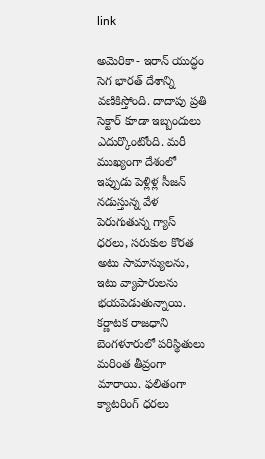link

అమెరికా- ఇరాన్ యుద్ధం సెగ భారత్ దేశాన్ని వణికిస్తోంది. దాదాపు ప్రతి సెక్టార్ కూడా ఇబ్బందులు ఎదుర్కొంటోంది. మరీ ముఖ్యంగా దేశంలో ఇప్పుడు పెళ్లిళ్ల సీజన్ నడుస్తున్న వేళ పెరుగుతున్న గ్యాస్ ధరలు, సరుకుల కొరత అటు సామాన్యులను, ఇటు వ్యాపారులను భయపెడుతున్నాయి. కర్ణాటక రాజధాని బెంగళూరులో పరిస్థితులు మరింత తీవ్రంగా మారాయి. ఫలితంగా క్యాటరింగ్ ధరలు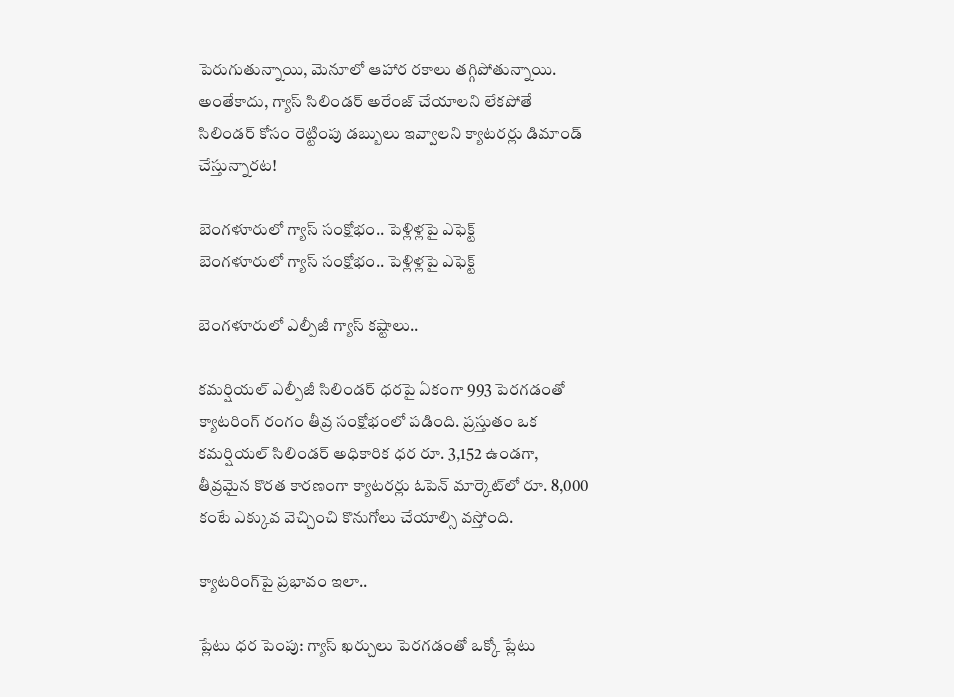పెరుగుతున్నాయి, మెనూలో ఆహార రకాలు తగ్గిపోతున్నాయి. అంతేకాదు, గ్యాస్ సిలిండర్ అరేంజ్ చేయాలని లేకపోతే సిలిండర్ కోసం రెట్టింపు డబ్బులు ఇవ్వాలని క్యాటరర్లు డిమాండ్ చేస్తున్నారట!

బెంగళూరులో గ్యాస్ సంక్షోభం.. పెళ్లిళ్లపై ఎఫెక్ట్
బెంగళూరులో గ్యాస్ సంక్షోభం.. పెళ్లిళ్లపై ఎఫెక్ట్

బెంగళూరులో ఎల్పీజీ గ్యాస్ కష్టాలు..

కమర్షియల్ ఎల్పీజీ సిలిండర్ ధరపై ఏకంగా 993 పెరగడంతో క్యాటరింగ్ రంగం తీవ్ర సంక్షోభంలో పడింది. ప్రస్తుతం ఒక కమర్షియల్ సిలిండర్ అధికారిక ధర రూ. 3,152 ఉండగా, తీవ్రమైన కొరత కారణంగా క్యాటరర్లు ఓపెన్ మార్కెట్‌లో రూ. 8,000 కంటే ఎక్కువ వెచ్చించి కొనుగోలు చేయాల్సి వస్తోంది.

క్యాటరింగ్‌పై ప్రభావం ఇలా..

ప్లేటు ధర పెంపు: గ్యాస్ ఖర్చులు పెరగడంతో ఒక్కో ప్లేటు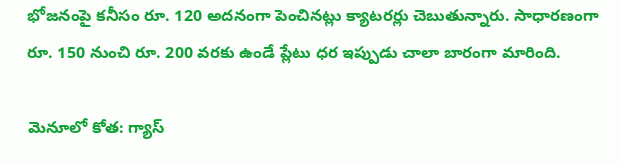భోజనంపై కనీసం రూ. 120 అదనంగా పెంచినట్లు క్యాటరర్లు చెబుతున్నారు. సాధారణంగా రూ. 150 నుంచి రూ. 200 వరకు ఉండే ప్లేటు ధర ఇప్పుడు చాలా బారంగా మారింది.

మెనూలో కోత: గ్యాస్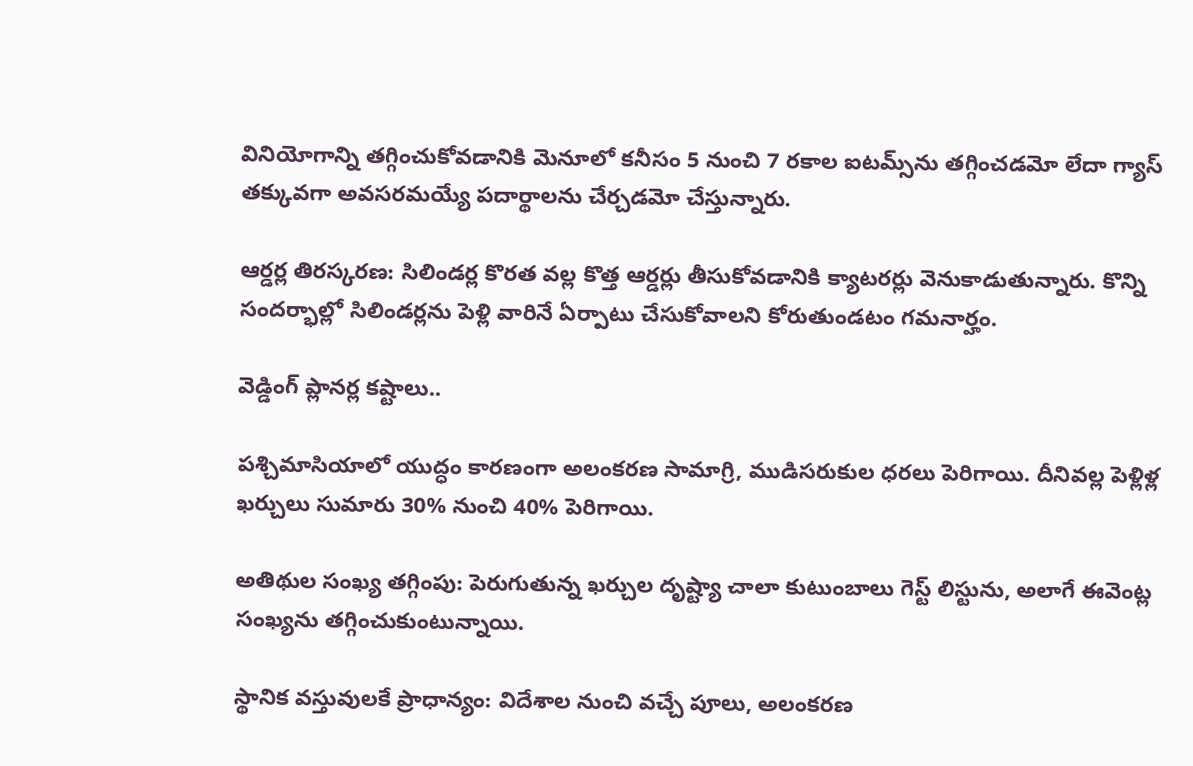వినియోగాన్ని తగ్గించుకోవడానికి మెనూలో కనీసం 5 నుంచి 7 రకాల ఐటమ్స్‌ను తగ్గించడమో లేదా గ్యాస్ తక్కువగా అవసరమయ్యే పదార్థాలను చేర్చడమో చేస్తున్నారు.

ఆర్డర్ల తిరస్కరణ: సిలిండర్ల కొరత వల్ల కొత్త ఆర్డర్లు తీసుకోవడానికి క్యాటరర్లు వెనుకాడుతున్నారు. కొన్ని సందర్భాల్లో సిలిండర్లను పెళ్లి వారినే ఏర్పాటు చేసుకోవాలని కోరుతుండటం గమనార్హం.

వెడ్డింగ్ ప్లానర్ల కష్టాలు..

పశ్చిమాసియాలో యుద్ధం కారణంగా అలంకరణ సామాగ్రి, ముడిసరుకుల ధరలు పెరిగాయి. దీనివల్ల పెళ్లిళ్ల ఖర్చులు సుమారు 30% నుంచి 40% పెరిగాయి.

అతిథుల సంఖ్య తగ్గింపు: పెరుగుతున్న ఖర్చుల దృష్ట్యా చాలా కుటుంబాలు గెస్ట్ లిస్టును, అలాగే ఈవెంట్ల సంఖ్యను తగ్గించుకుంటున్నాయి.

స్థానిక వస్తువులకే ప్రాధాన్యం: విదేశాల నుంచి వచ్చే పూలు, అలంకరణ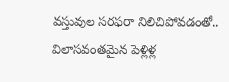వస్తువుల సరఫరా నిలిచిపోవడంతో.. విలాసవంతమైన పెళ్లిళ్ల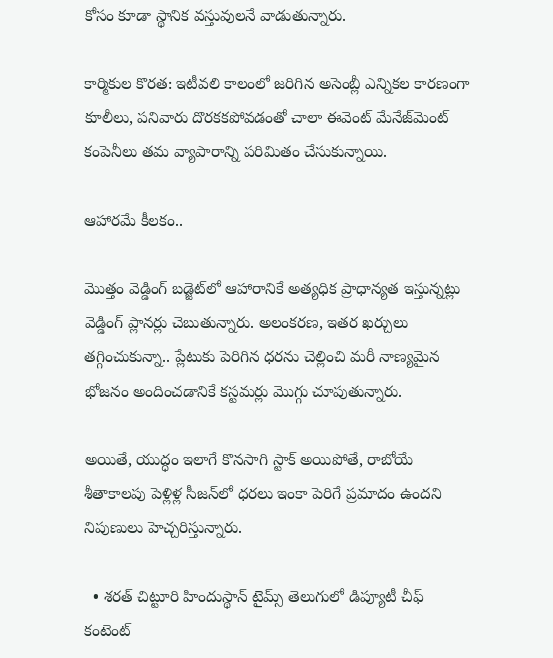కోసం కూడా స్థానిక వస్తువులనే వాడుతున్నారు.

కార్మికుల కొరత: ఇటీవలి కాలంలో జరిగిన అసెంబ్లీ ఎన్నికల కారణంగా కూలీలు, పనివారు దొరకకపోవడంతో చాలా ఈవెంట్ మేనేజ్‌మెంట్ కంపెనీలు తమ వ్యాపారాన్ని పరిమితం చేసుకున్నాయి.

ఆహారమే కీలకం..

మొత్తం వెడ్డింగ్ బడ్జెట్‌లో ఆహారానికే అత్యధిక ప్రాధాన్యత ఇస్తున్నట్లు వెడ్డింగ్ ప్లానర్లు చెబుతున్నారు. అలంకరణ, ఇతర ఖర్చులు తగ్గించుకున్నా.. ప్లేటుకు పెరిగిన ధరను చెల్లించి మరీ నాణ్యమైన భోజనం అందించడానికే కస్టమర్లు మొగ్గు చూపుతున్నారు.

అయితే, యుద్ధం ఇలాగే కొనసాగి స్టాక్ అయిపోతే, రాబోయే శీతాకాలపు పెళ్లిళ్ల సీజన్‌లో ధరలు ఇంకా పెరిగే ప్రమాదం ఉందని నిపుణులు హెచ్చరిస్తున్నారు.

  • శరత్ చిట్టూరి హిందుస్థాన్ టైమ్స్ తెలుగులో డిప్యూటీ చీఫ్ కంటెంట్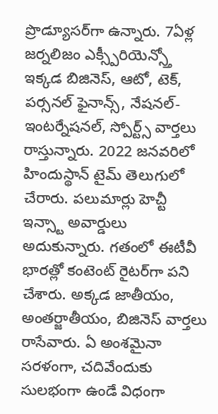ప్రొడ్యూసర్‌గా ఉన్నారు. 7ఏళ్ల జర్నలిజం ఎక్స్పీరియెన్స్తో ఇక్కడ బిజినెస్, ఆటో, టెక్, పర్సనల్ ఫైనాన్స్, నేషనల్- ఇంటర్నేషనల్, స్పోర్ట్స్ వార్తలు రాస్తున్నారు. 2022 జనవరిలో హిందుస్థాన్ టైమ్ తెలుగులో చేరారు. పలుమార్లు హెచ్టీ ఇన్స్టా అవార్డులు అదుకున్నారు. గతంలో ఈటీవీ భారత్లో కంటెంట్ రైటర్‌గా పని చేశారు. అక్కడ జాతీయం, అంతర్జాతీయం, బిజినెస్ వార్తలు రాసేవారు. ఏ అంశమైనా సరళంగా, చదివేందుకు సులభంగా ఉండే విధంగా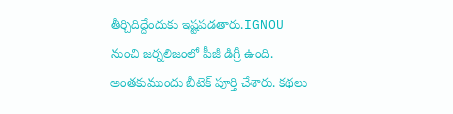తీర్చిదిద్దేందుకు ఇష్టపడతారు.IGNOU నుంచి జర్నలిజంలో పీజీ డిగ్రీ ఉంది. అంతకుముందు బీటెక్ పూర్తి చేశారు. కథలు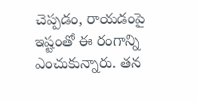చెప్పడం, రాయడంపై ఇష్టంతో ఈ రంగాన్ని ఎంచుకున్నారు. తన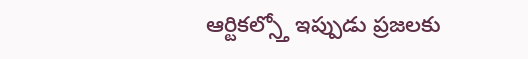ఆర్టికల్స్తో ఇప్పుడు ప్రజలకు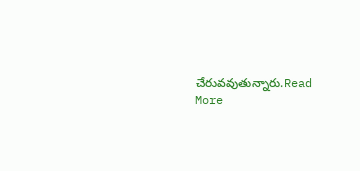చేరువవుతున్నారు.Read More